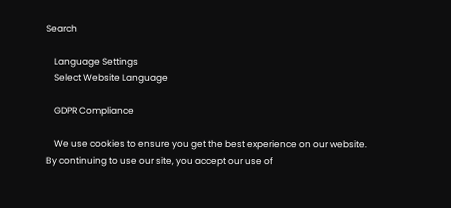Search

    Language Settings
    Select Website Language

    GDPR Compliance

    We use cookies to ensure you get the best experience on our website. By continuing to use our site, you accept our use of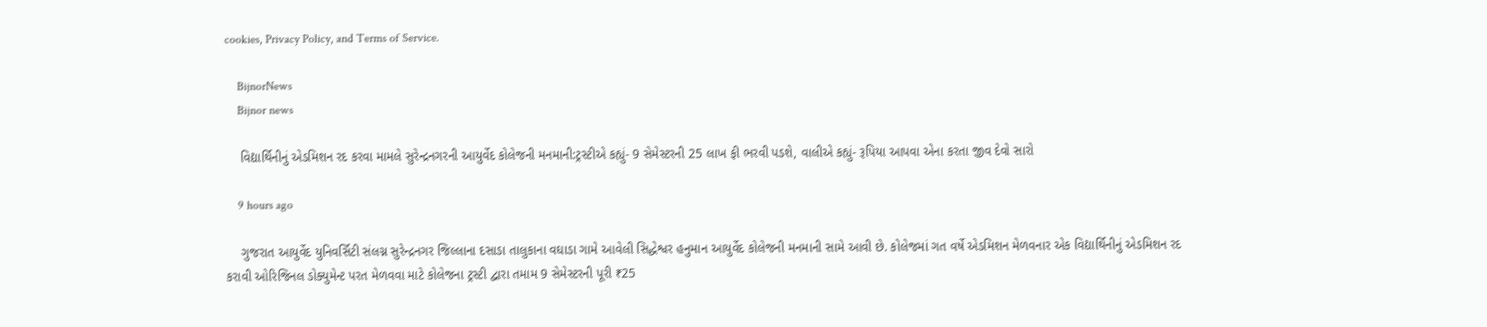cookies, Privacy Policy, and Terms of Service.

    BijnorNews
    Bijnor news

    વિદ્યાર્થિનીનું એડમિશન રદ કરવા મામલે સુરેન્દ્રનગરની આયુર્વેદ કોલેજની મનમાની:ટ્રસ્ટીએ કહ્યું- 9 સેમેસ્ટરની 25 લાખ ફી ભરવી પડશે, વાલીએ કહ્યું- રૂપિયા આપવા એના કરતા જીવ દેવો સારો

    9 hours ago

    ગુજરાત આયુર્વેદ યુનિવર્સિટી સંલગ્ન સુરેન્દ્રનગર જિલ્લાના દસાડા તાલુકાના વઘાડા ગામે આવેલી સિદ્ધેશ્વર હનુમાન આયુર્વેદ કોલેજની મનમાની સામે આવી છે. કોલેજમાં ગત વર્ષે એડમિશન મેળવનાર એક વિદ્યાર્થિનીનું એડમિશન રદ કરાવી ઓરિજિનલ ડોક્યુમેન્ટ પરત મેળવવા માટે કોલેજના ટ્રસ્ટી દ્વારા તમામ 9 સેમેસ્ટરની પૂરી ₹25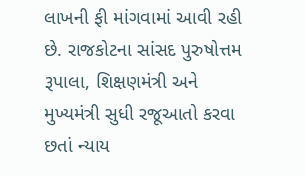લાખની ફી માંગવામાં આવી રહી છે. રાજકોટના સાંસદ પુરુષોત્તમ રૂપાલા, શિક્ષણમંત્રી અને મુખ્યમંત્રી સુધી રજૂઆતો કરવા છતાં ન્યાય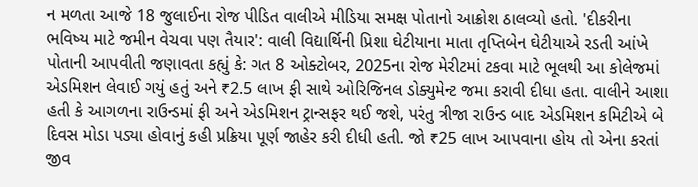ન મળતા આજે 18 જુલાઈના રોજ પીડિત વાલીએ મીડિયા સમક્ષ પોતાનો આક્રોશ ઠાલવ્યો હતો. 'દીકરીના ભવિષ્ય માટે જમીન વેચવા પણ તૈયાર': વાલી વિદ્યાર્થિની પ્રિશા ઘેટીયાના માતા તૃપ્તિબેન ઘેટીયાએ રડતી આંખે પોતાની આપવીતી જણાવતા કહ્યું કે: ગત 8 ઓક્ટોબર, 2025ના રોજ મેરીટમાં ટકવા માટે ભૂલથી આ કોલેજમાં એડમિશન લેવાઈ ગયું હતું અને ₹2.5 લાખ ફી સાથે ઓરિજિનલ ડોક્યુમેન્ટ જમા કરાવી દીધા હતા. વાલીને આશા હતી કે આગળના રાઉન્ડમાં ફી અને એડમિશન ટ્રાન્સફર થઈ જશે, પરંતુ ત્રીજા રાઉન્ડ બાદ એડમિશન કમિટીએ બે દિવસ મોડા પડ્યા હોવાનું કહી પ્રક્રિયા પૂર્ણ જાહેર કરી દીધી હતી. જો ₹25 લાખ આપવાના હોય તો એના કરતાં જીવ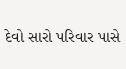દેવો સારો પરિવાર પાસે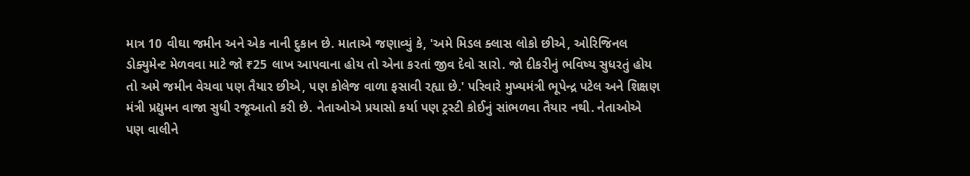માત્ર 10 વીઘા જમીન અને એક નાની દુકાન છે. માતાએ જણાવ્યું કે, 'અમે મિડલ ક્લાસ લોકો છીએ, ઓરિજિનલ ડોક્યુમેન્ટ મેળવવા માટે જો ₹25 લાખ આપવાના હોય તો એના કરતાં જીવ દેવો સારો. જો દીકરીનું ભવિષ્ય સુધરતું હોય તો અમે જમીન વેચવા પણ તૈયાર છીએ, પણ કોલેજ વાળા ફસાવી રહ્યા છે.' પરિવારે મુખ્યમંત્રી ભૂપેન્દ્ર પટેલ અને શિક્ષણ મંત્રી પ્રદ્યુમન વાજા સુધી રજૂઆતો કરી છે. નેતાઓએ પ્રયાસો કર્યા પણ ટ્રસ્ટી કોઈનું સાંભળવા તૈયાર નથી. નેતાઓએ પણ વાલીને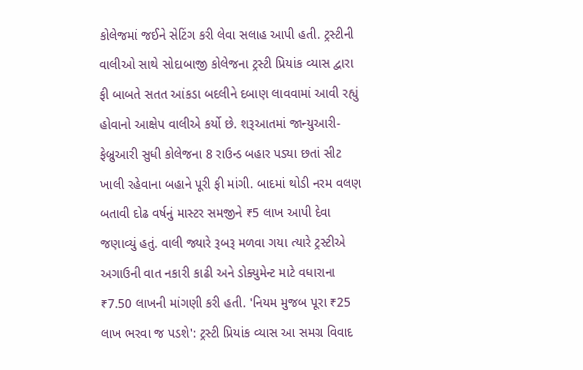કોલેજમાં જઈને સેટિંગ કરી લેવા સલાહ આપી હતી. ટ્રસ્ટીની વાલીઓ સાથે સોદાબાજી કોલેજના ટ્રસ્ટી પ્રિયાંક વ્યાસ દ્વારા ફી બાબતે સતત આંકડા બદલીને દબાણ લાવવામાં આવી રહ્યું હોવાનો આક્ષેપ વાલીએ કર્યો છે. શરૂઆતમાં જાન્યુઆરી-ફેબ્રુઆરી સુધી કોલેજના 8 રાઉન્ડ બહાર પડ્યા છતાં સીટ ખાલી રહેવાના બહાને પૂરી ફી માંગી. બાદમાં થોડી નરમ વલણ બતાવી દોઢ વર્ષનું માસ્ટર સમજીને ₹5 લાખ આપી દેવા જણાવ્યું હતું. વાલી જ્યારે રૂબરૂ મળવા ગયા ત્યારે ટ્રસ્ટીએ અગાઉની વાત નકારી કાઢી અને ડોક્યુમેન્ટ માટે વધારાના ₹7.50 લાખની માંગણી કરી હતી. 'નિયમ મુજબ પૂરા ₹25 લાખ ભરવા જ પડશે': ટ્રસ્ટી પ્રિયાંક વ્યાસ આ સમગ્ર વિવાદ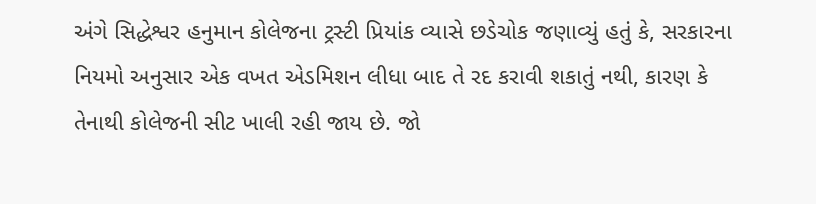અંગે સિદ્ધેશ્વર હનુમાન કોલેજના ટ્રસ્ટી પ્રિયાંક વ્યાસે છડેચોક જણાવ્યું હતું કે, સરકારના નિયમો અનુસાર એક વખત એડમિશન લીધા બાદ તે રદ કરાવી શકાતું નથી, કારણ કે તેનાથી કોલેજની સીટ ખાલી રહી જાય છે. જો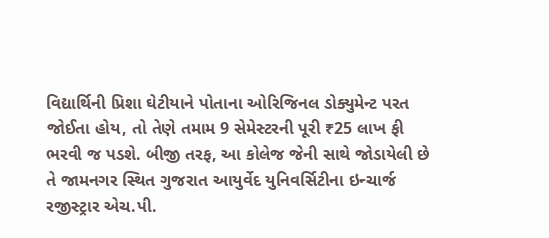વિદ્યાર્થિની પ્રિશા ઘેટીયાને પોતાના ઓરિજિનલ ડોક્યુમેન્ટ પરત જોઈતા હોય, તો તેણે તમામ 9 સેમેસ્ટરની પૂરી ₹25 લાખ ફી ભરવી જ પડશે. બીજી તરફ, આ કોલેજ જેની સાથે જોડાયેલી છે તે જામનગર સ્થિત ગુજરાત આયુર્વેદ યુનિવર્સિટીના ઇન્ચાર્જ રજીસ્ટ્રાર એચ.પી.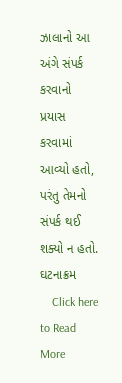ઝાલાનો આ અંગે સંપર્ક કરવાનો પ્રયાસ કરવામાં આવ્યો હતો, પરંતુ તેમનો સંપર્ક થઈ શક્યો ન હતો. ઘટનાક્રમ
    Click here to Read More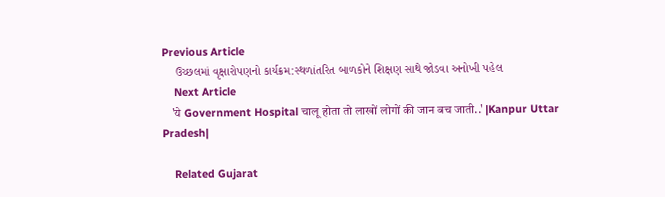Previous Article
    ઉચ્છલમાં વૃક્ષારોપણનો કાર્યક્રમ:સ્થળાંતરિત બાળકોને શિક્ષણ સાથે જોડવા અનોખી પહેલ
    Next Article
    'ये Government Hospital चालू होता तो लाखों लोगों की जान बच जाती..' |Kanpur Uttar Pradesh|

    Related Gujarat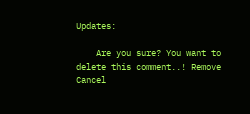Updates:

    Are you sure? You want to delete this comment..! Remove Cancel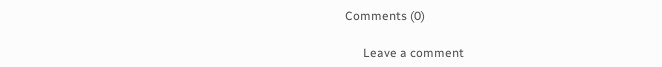Comments (0)

      Leave a comment